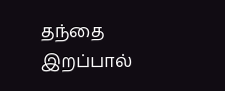தந்தை இறப்பால்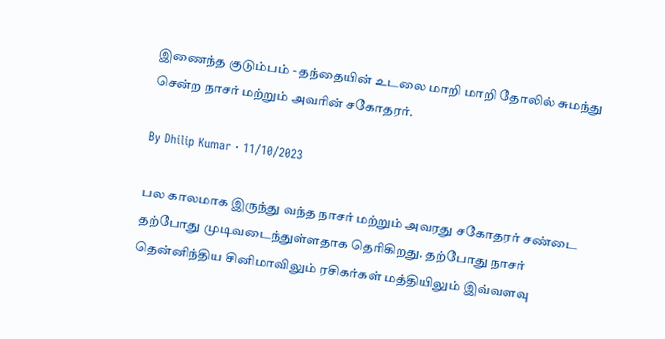இணைந்த குடும்பம் - தந்தையின் உடலை மாறி மாறி தோலில் சுமந்து சென்ற நாசர் மற்றும் அவரின் சகோதரர்.

By Dhilip Kumar · 11/10/2023

பல காலமாக இருந்து வந்த நாசர் மற்றும் அவரது சகோதரர் சண்டை தற்போது முடிவடைந்துள்ளதாக தெரிகிறது. தற்போது நாசர் தென்னிந்திய சினிமாவிலும் ரசிகர்கள் மத்தியிலும் இவ்வளவு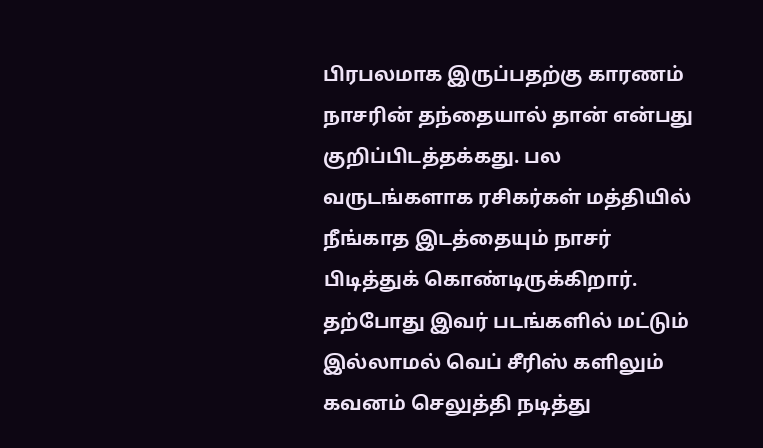பிரபலமாக இருப்பதற்கு காரணம் நாசரின் தந்தையால் தான் என்பது குறிப்பிடத்தக்கது. பல வருடங்களாக ரசிகர்கள் மத்தியில் நீங்காத இடத்தையும் நாசர் பிடித்துக் கொண்டிருக்கிறார். தற்போது இவர் படங்களில் மட்டும் இல்லாமல் வெப் சீரிஸ் களிலும் கவனம் செலுத்தி நடித்து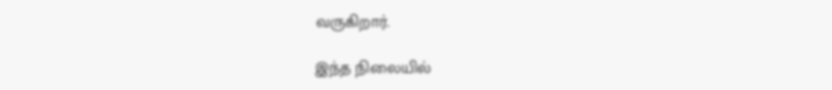வருகிறார்.

இந்த நிலையில்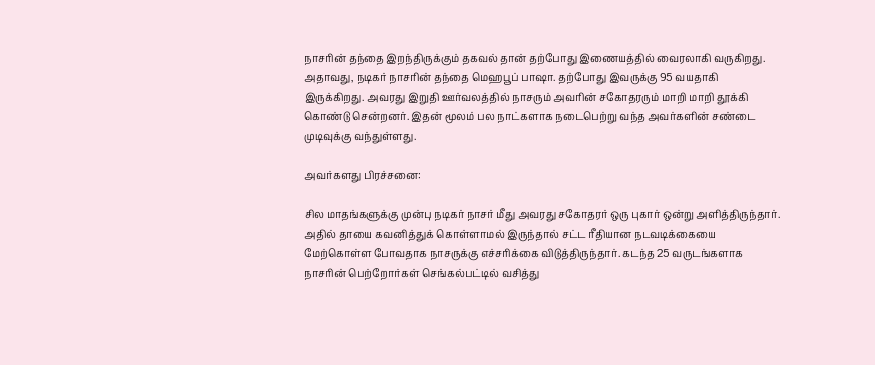நாசரின் தந்தை இறந்திருக்கும் தகவல் தான் தற்போது இணையத்தில் வைரலாகி வருகிறது. அதாவது, நடிகர் நாசரின் தந்தை மெஹபூப் பாஷா. தற்போது இவருக்கு 95 வயதாகி இருக்கிறது. அவரது இறுதி ஊர்வலத்தில் நாசரும் அவரின் சகோதரரும் மாறி மாறி தூக்கி கொண்டு சென்றனர். இதன் மூலம் பல நாட்களாக நடைபெற்று வந்த அவர்களின் சண்டை முடிவுக்கு வந்துள்ளது.

அவர்களது பிரச்சனை:

சில மாதங்களுக்கு முன்பு நடிகர் நாசர் மீது அவரது சகோதரர் ஒரு புகார் ஒன்று அளித்திருந்தார். அதில் தாயை கவனித்துக் கொள்ளாமல் இருந்தால் சட்ட ரீதியான நடவடிக்கையை மேற்கொள்ள போவதாக நாசருக்கு எச்சரிக்கை விடுத்திருந்தார். கடந்த 25 வருடங்களாக நாசரின் பெற்றோர்கள் செங்கல்பட்டில் வசித்து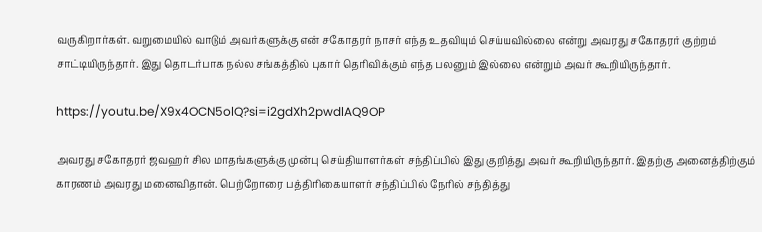வருகிறார்கள். வறுமையில் வாடும் அவர்களுக்கு என் சகோதரர் நாசர் எந்த உதவியும் செய்யவில்லை என்று அவரது சகோதரர் குற்றம் சாட்டியிருந்தார். இது தொடர்பாக நல்ல சங்கத்தில் புகார் தெரிவிக்கும் எந்த பலனும் இல்லை என்றும் அவர் கூறியிருந்தார்.

https://youtu.be/X9x4OCN5olQ?si=i2gdXh2pwdlAQ9OP

அவரது சகோதரர் ஜவஹர் சில மாதங்களுக்கு முன்பு செய்தியாளர்கள் சந்திப்பில் இது குறித்து அவர் கூறியிருந்தார். இதற்கு அனைத்திற்கும் காரணம் அவரது மனைவிதான். பெற்றோரை பத்திரிகையாளர் சந்திப்பில் நேரில் சந்தித்து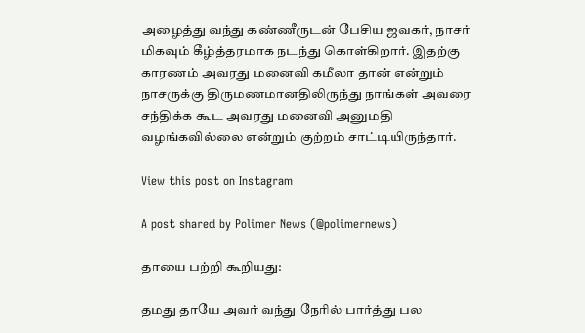அழைத்து வந்து கண்ணீருடன் பேசிய ஜவகர், நாசர் மிகவும் கீழ்த்தரமாக நடந்து கொள்கிறார். இதற்கு காரணம் அவரது மனைவி கமீலா தான் என்றும் நாசருக்கு திருமணமானதிலிருந்து நாங்கள் அவரை சந்திக்க கூட அவரது மனைவி அனுமதி வழங்கவில்லை என்றும் குற்றம் சாட்டியிருந்தார்.

View this post on Instagram

A post shared by Polimer News (@polimernews)

தாயை பற்றி கூறியது:

தமது தாயே அவர் வந்து நேரில் பார்த்து பல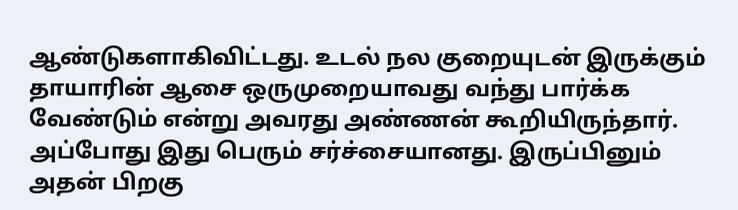ஆண்டுகளாகிவிட்டது. உடல் நல குறையுடன் இருக்கும் தாயாரின் ஆசை ஒருமுறையாவது வந்து பார்க்க வேண்டும் என்று அவரது அண்ணன் கூறியிருந்தார். அப்போது இது பெரும் சர்ச்சையானது. இருப்பினும் அதன் பிறகு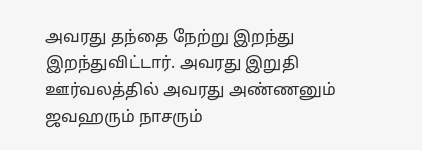அவரது தந்தை நேற்று இறந்து இறந்துவிட்டார். அவரது இறுதி ஊர்வலத்தில் அவரது அண்ணனும் ஜவஹரும் நாசரும்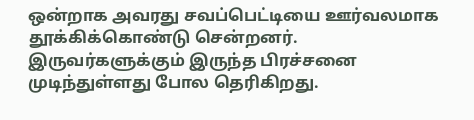ஒன்றாக அவரது சவப்பெட்டியை ஊர்வலமாக தூக்கிக்கொண்டு சென்றனர். இருவர்களுக்கும் இருந்த பிரச்சனை முடிந்துள்ளது போல தெரிகிறது.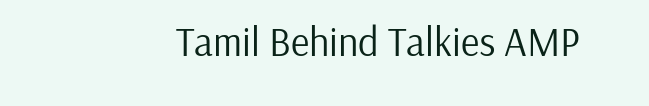Tamil Behind Talkies AMP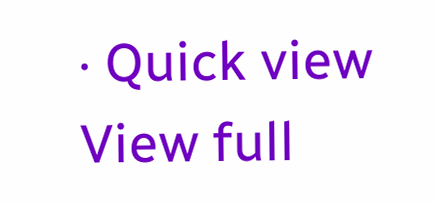· Quick view
View full